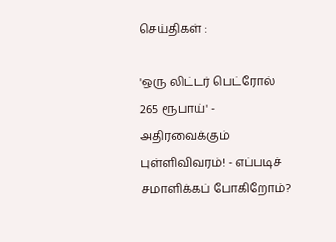செய்திகள் :

'ஒரு லிட்டர் பெட்ரோல் 265 ரூபாய்' - அதிரவைக்கும் புள்ளிவிவரம்! - எப்படிச் சமாளிக்கப் போகிறோம்?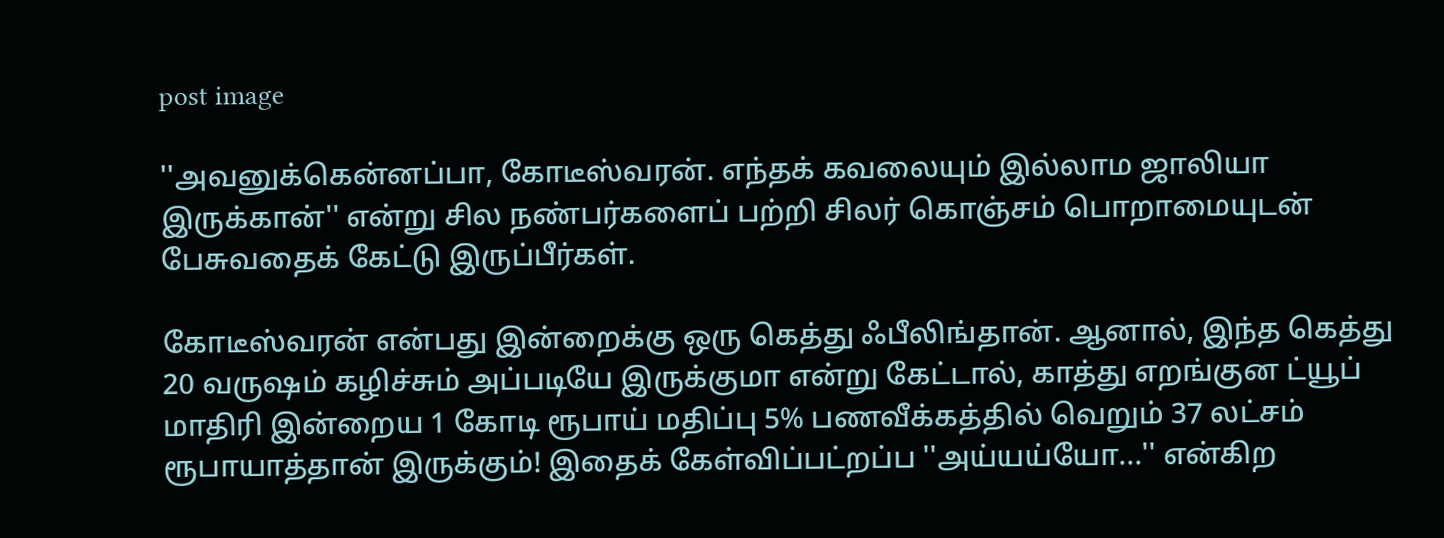post image

''அவனுக்கென்னப்பா, கோடீஸ்வரன். எந்தக் கவலையும் இல்லாம ஜாலியா இருக்கான்'' என்று சில நண்பர்களைப் பற்றி சிலர் கொஞ்சம் பொறாமையுடன் பேசுவதைக் கேட்டு இருப்பீர்கள்.

கோடீஸ்வரன் என்பது இன்றைக்கு ஒரு கெத்து ஃபீலிங்தான். ஆனால், இந்த கெத்து 20 வருஷம் கழிச்சும் அப்படியே இருக்குமா என்று கேட்டால், காத்து எறங்குன ட்யூப் மாதிரி இன்றைய 1 கோடி ரூபாய் மதிப்பு 5% பணவீக்கத்தில் வெறும் 37 லட்சம் ரூபாயாத்தான் இருக்கும்! இதைக் கேள்விப்பட்றப்ப ''அய்யய்யோ...'' என்கிற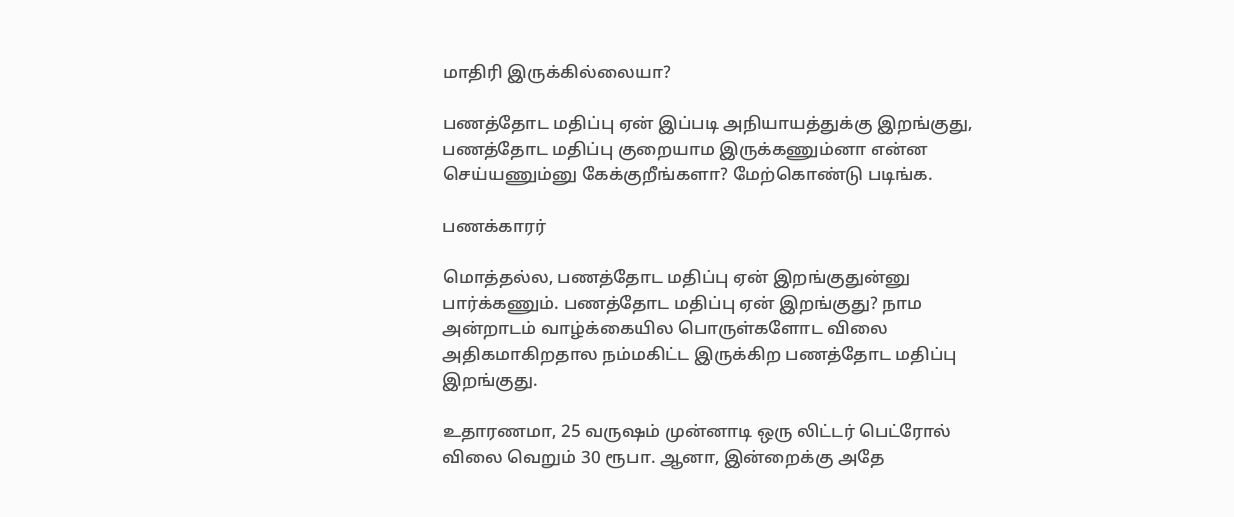மாதிரி இருக்கில்லையா?

பணத்தோட மதிப்பு ஏன் இப்படி அநியாயத்துக்கு இறங்குது, பணத்தோட மதிப்பு குறையாம இருக்கணும்னா என்ன செய்யணும்னு கேக்குறீங்களா? மேற்கொண்டு படிங்க.

பணக்காரர்

மொத்தல்ல, பணத்தோட மதிப்பு ஏன் இறங்குதுன்னு பார்க்கணும். பணத்தோட மதிப்பு ஏன் இறங்குது? நாம அன்றாடம் வாழ்க்கையில பொருள்களோட விலை அதிகமாகிறதால நம்மகிட்ட இருக்கிற பணத்தோட மதிப்பு இறங்குது.

உதாரணமா, 25 வருஷம் முன்னாடி ஒரு லிட்டர் பெட்ரோல் விலை வெறும் 30 ரூபா. ஆனா, இன்றைக்கு அதே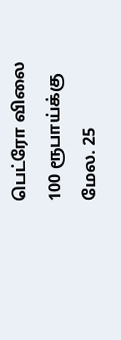பெட்ரோ விலை 100 ரூபாய்க்கு மேல. 25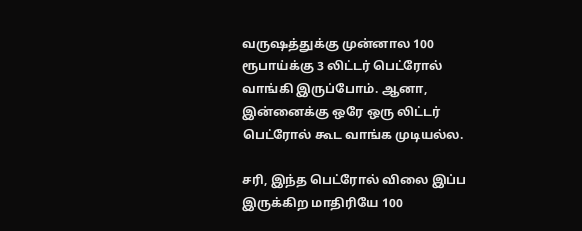வருஷத்துக்கு முன்னால 100 ரூபாய்க்கு 3 லிட்டர் பெட்ரோல் வாங்கி இருப்போம். ஆனா, இன்னைக்கு ஒரே ஒரு லிட்டர் பெட்ரோல் கூட வாங்க முடியல்ல.

சரி, இந்த பெட்ரோல் விலை இப்ப இருக்கிற மாதிரியே 100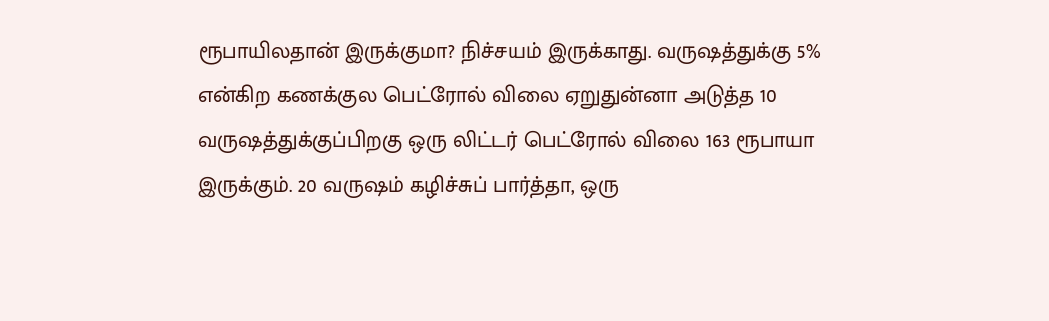ரூபாயிலதான் இருக்குமா? நிச்சயம் இருக்காது. வருஷத்துக்கு 5% என்கிற கணக்குல பெட்ரோல் விலை ஏறுதுன்னா அடுத்த 10 வருஷத்துக்குப்பிறகு ஒரு லிட்டர் பெட்ரோல் விலை 163 ரூபாயா இருக்கும். 20 வருஷம் கழிச்சுப் பார்த்தா, ஒரு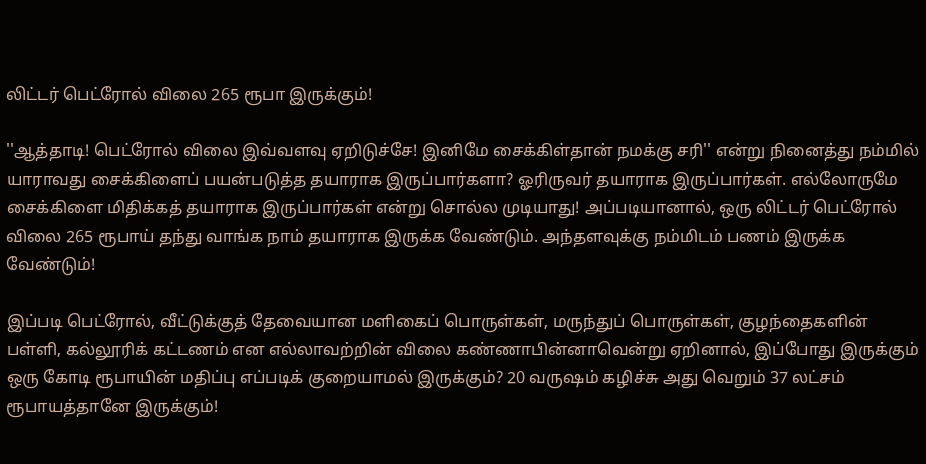லிட்டர் பெட்ரோல் விலை 265 ரூபா இருக்கும்!

''ஆத்தாடி! பெட்ரோல் விலை இவ்வளவு ஏறிடுச்சே! இனிமே சைக்கிள்தான் நமக்கு சரி'' என்று நினைத்து நம்மில் யாராவது சைக்கிளைப் பயன்படுத்த தயாராக இருப்பார்களா? ஓரிருவர் தயாராக இருப்பார்கள். எல்லோருமே சைக்கிளை மிதிக்கத் தயாராக இருப்பார்கள் என்று சொல்ல முடியாது! அப்படியானால், ஒரு லிட்டர் பெட்ரோல் விலை 265 ரூபாய் தந்து வாங்க நாம் தயாராக இருக்க வேண்டும். அந்தளவுக்கு நம்மிடம் பணம் இருக்க வேண்டும்!

இப்படி பெட்ரோல், வீட்டுக்குத் தேவையான மளிகைப் பொருள்கள், மருந்துப் பொருள்கள், குழந்தைகளின் பள்ளி, கல்லூரிக் கட்டணம் என எல்லாவற்றின் விலை கண்ணாபின்னாவென்று ஏறினால், இப்போது இருக்கும் ஒரு கோடி ரூபாயின் மதிப்பு எப்படிக் குறையாமல் இருக்கும்? 20 வருஷம் கழிச்சு அது வெறும் 37 லட்சம் ரூபாயத்தானே இருக்கும்!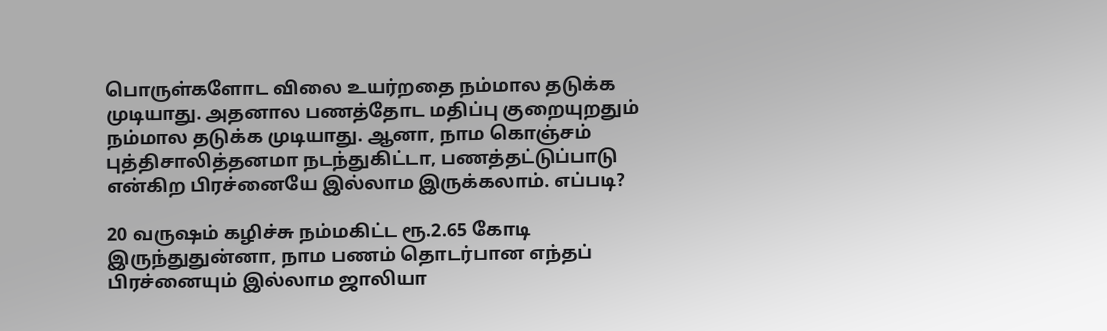பொருள்களோட விலை உயர்றதை நம்மால தடுக்க முடியாது. அதனால பணத்தோட மதிப்பு குறையுறதும் நம்மால தடுக்க முடியாது. ஆனா, நாம கொஞ்சம் புத்திசாலித்தனமா நடந்துகிட்டா, பணத்தட்டுப்பாடு என்கிற பிரச்னையே இல்லாம இருக்கலாம். எப்படி?

20 வருஷம் கழிச்சு நம்மகிட்ட ரூ.2.65 கோடி இருந்துதுன்னா, நாம பணம் தொடர்பான எந்தப் பிரச்னையும் இல்லாம ஜாலியா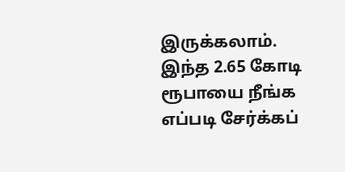இருக்கலாம். இந்த 2.65 கோடி ரூபாயை நீங்க எப்படி சேர்க்கப்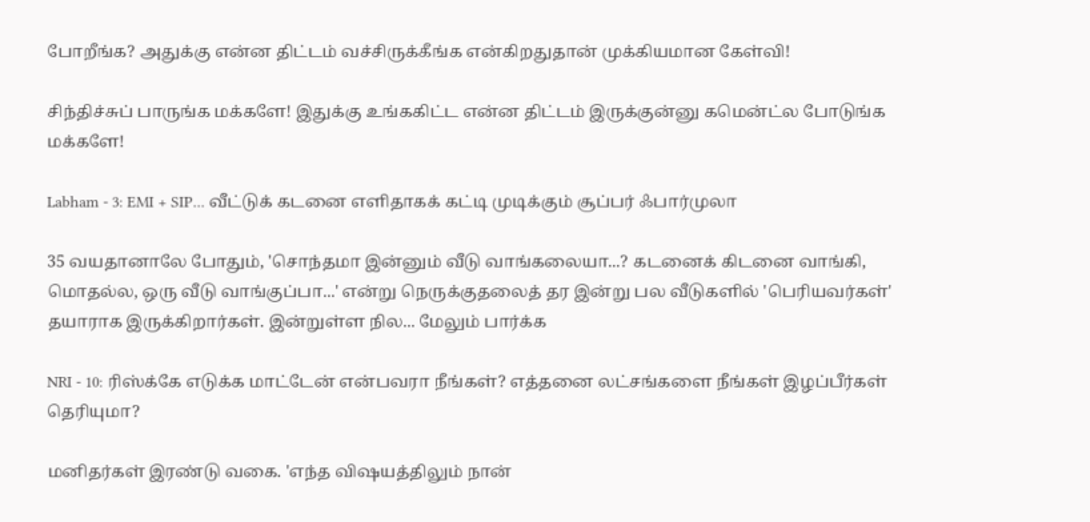போறீங்க? அதுக்கு என்ன திட்டம் வச்சிருக்கீங்க என்கிறதுதான் முக்கியமான கேள்வி!

சிந்திச்சுப் பாருங்க மக்களே! இதுக்கு உங்ககிட்ட என்ன திட்டம் இருக்குன்னு கமென்ட்ல போடுங்க மக்களே!

Labham - 3: EMI + SIP... வீட்டுக் கடனை எளிதாகக் கட்டி முடிக்கும் சூப்பர் ஃபார்முலா

35 வயதானாலே போதும், 'சொந்தமா இன்னும் வீடு வாங்கலையா...? கடனைக் கிடனை வாங்கி, மொதல்ல, ஒரு வீடு வாங்குப்பா...' என்று நெருக்குதலைத் தர இன்று பல வீடுகளில் 'பெரியவர்கள்' தயாராக இருக்கிறார்கள். இன்றுள்ள நில... மேலும் பார்க்க

NRI - 10: ரிஸ்க்கே எடுக்க மாட்டேன் என்பவரா நீங்கள்? எத்தனை லட்சங்களை நீங்கள் இழப்பீர்கள் தெரியுமா?

மனிதர்கள் இரண்டு வகை. 'எந்த விஷயத்திலும் நான்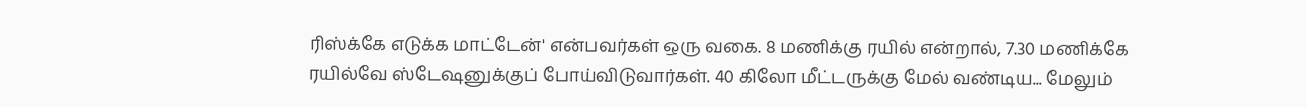ரிஸ்க்கே எடுக்க மாட்டேன்' என்பவர்கள் ஒரு வகை. 8 மணிக்கு ரயில் என்றால், 7.30 மணிக்கே ரயில்வே ஸ்டேஷனுக்குப் போய்விடுவார்கள். 40 கிலோ மீட்டருக்கு மேல் வண்டிய... மேலும்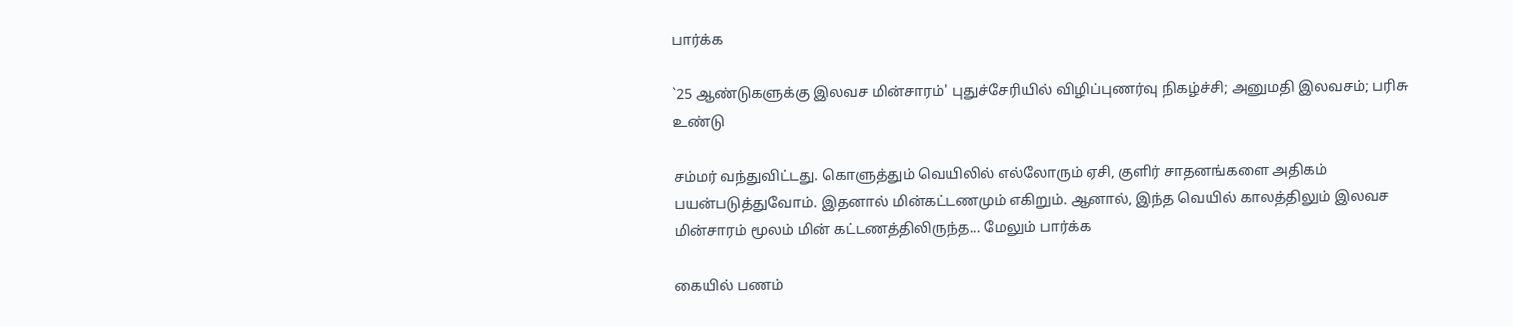பார்க்க

`25 ஆண்டுகளுக்கு இலவச மின்சாரம்' புதுச்சேரியில் விழிப்புணர்வு நிகழ்ச்சி; அனுமதி இலவசம்; பரிசு உண்டு

சம்மர் வந்துவிட்டது. கொளுத்தும் வெயிலில் எல்லோரும் ஏசி, குளிர் சாதனங்களை அதிகம் பயன்படுத்துவோம். இதனால் மின்கட்டணமும் எகிறும். ஆனால், இந்த வெயில் காலத்திலும் இலவச மின்சாரம் மூலம் மின் கட்டணத்திலிருந்த... மேலும் பார்க்க

கையில் பணம்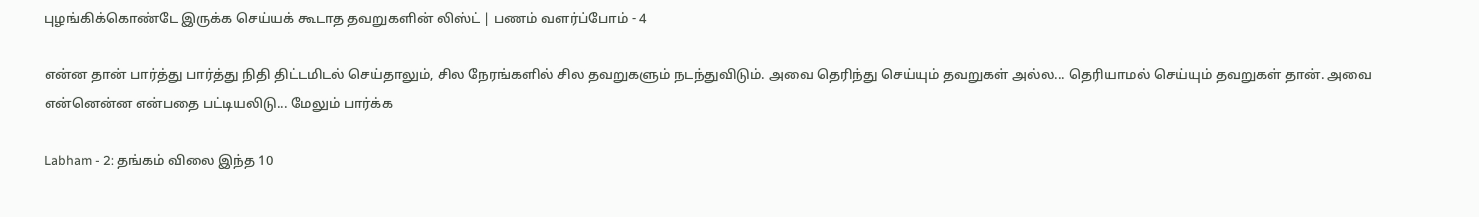புழங்கிக்கொண்டே இருக்க செய்யக் கூடாத தவறுகளின் லிஸ்ட் | பணம் வளர்ப்போம் - 4

என்ன தான் பார்த்து பார்த்து நிதி திட்டமிடல் செய்தாலும், சில நேரங்களில் சில தவறுகளும் நடந்துவிடும். அவை தெரிந்து செய்யும் தவறுகள் அல்ல... தெரியாமல் செய்யும் தவறுகள் தான். அவை என்னென்ன என்பதை பட்டியலிடு... மேலும் பார்க்க

Labham - 2: தங்கம் விலை இந்த 10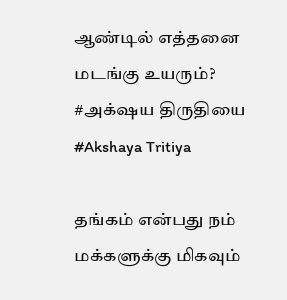ஆண்டில் எத்தனை மடங்கு உயரும்? #அக்‌ஷய திருதியை #Akshaya Tritiya

தங்கம் என்பது நம் மக்களுக்கு மிகவும்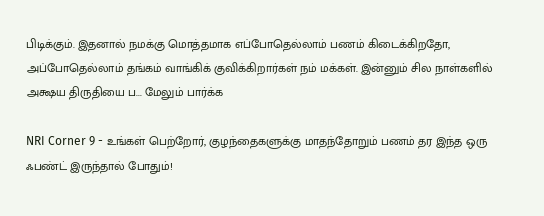பிடிக்கும். இதனால் நமக்கு மொத்தமாக எப்போதெல்லாம் பணம் கிடைக்கிறதோ, அப்போதெல்லாம் தங்கம் வாங்கிக் குவிக்கிறார்கள் நம் மக்கள். இன்னும் சில நாள்களில் அக்ஷய திருதியை ப... மேலும் பார்க்க

NRI Corner 9 - உங்கள் பெற்றோர், குழந்தைகளுக்கு மாதந்தோறும் பணம் தர இந்த ஒரு ஃபண்ட் இருந்தால் போதும்!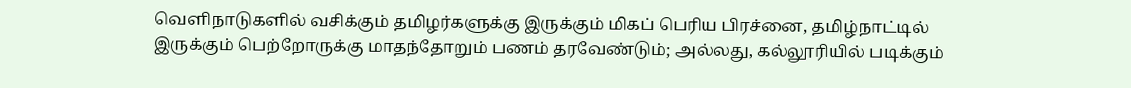வெளிநாடுகளில் வசிக்கும் தமிழர்களுக்கு இருக்கும் மிகப் பெரிய பிரச்னை, தமிழ்நாட்டில் இருக்கும் பெற்றோருக்கு மாதந்தோறும் பணம் தரவேண்டும்; அல்லது, கல்லூரியில் படிக்கும்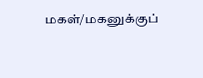மகள்/மகனுக்குப்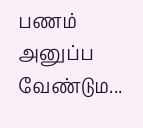பணம் அனுப்ப வேண்டும...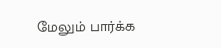மேலும் பார்க்க